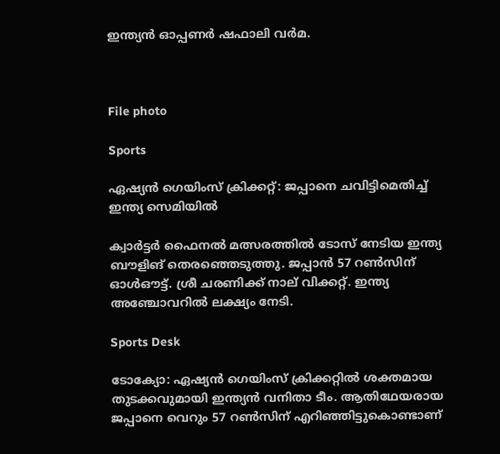ഇന്ത്യൻ ഓപ്പണർ ഷഫാലി വർമ.



File photo

Sports

ഏഷ്യൻ ഗെയിംസ് ക്രിക്കറ്റ്: ജപ്പാനെ ചവിട്ടിമെതിച്ച് ഇന്ത്യ സെമിയിൽ

ക്വാർട്ടർ ഫൈനൽ മത്സരത്തിൽ ടോസ് നേടിയ ഇന്ത്യ ബൗളിങ് തെരഞ്ഞെടുത്തു. ജപ്പാൻ 57 റൺസിന് ഓൾഔട്ട്. ശ്രീ ചരണിക്ക് നാല് വിക്കറ്റ്. ഇന്ത്യ അഞ്ചോവറിൽ ലക്ഷ്യം നേടി.

Sports Desk

ടോക്യോ: ഏഷ്യൻ ഗെയിംസ് ക്രിക്കറ്റിൽ ശക്തമായ തുടക്കവുമായി ഇന്ത്യൻ വനിതാ ടീം. ആതിഥേയരായ ജപ്പാനെ വെറും 57 റൺസിന് എറിഞ്ഞിട്ടുകൊണ്ടാണ്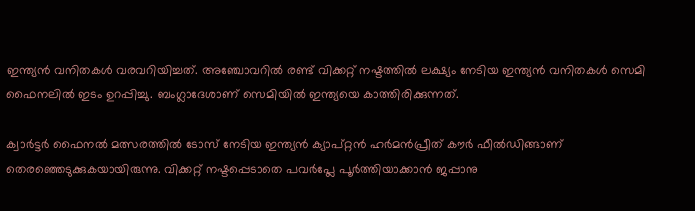ഇന്ത്യൻ വനിതകൾ വരവറിയിച്ചത്. അഞ്ചോവറിൽ രണ്ട് വിക്കറ്റ് നഷ്ടത്തിൽ ലക്ഷ്യം നേടിയ ഇന്ത്യൻ വനിതകൾ സെമി ഫൈനലിൽ ഇടം ഉറപ്പിച്ചു. ബംഗ്ലാദേശാണ് സെമിയിൽ ഇന്ത്യയെ കാത്തിരിക്കുന്നത്.

ക്വാർട്ടർ ഫൈനൽ മത്സരത്തിൽ ടോസ് നേടിയ ഇന്ത്യൻ ക്യാപ്റ്റൻ ഹർമൻപ്രീത് കൗർ ഫീൽഡിങ്ങാണ് തെരഞ്ഞെടുക്കുകയായിരുന്നു. വിക്കറ്റ് നഷ്ടപ്പെടാതെ പവർപ്ലേ പൂർത്തിയാക്കാൻ ജപ്പാനു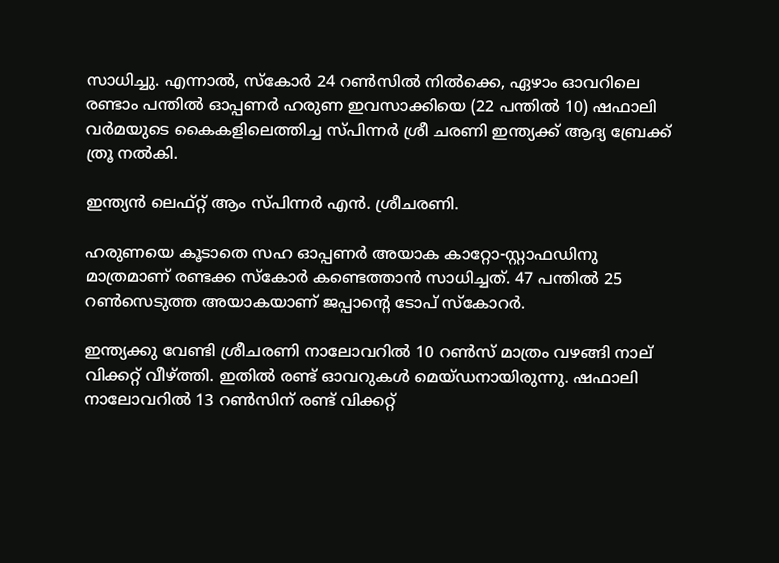സാധിച്ചു. എന്നാൽ, സ്കോർ 24 റൺസിൽ നിൽക്കെ, ഏഴാം ഓവറിലെ രണ്ടാം പന്തിൽ ഓപ്പണർ ഹരുണ ഇവസാക്കിയെ (22 പന്തിൽ 10) ഷഫാലി വർമയുടെ കൈകളിലെത്തിച്ച സ്പിന്നർ ശ്രീ ചരണി ഇന്ത്യക്ക് ആദ്യ ബ്രേക്ക് ത്രൂ നൽകി.

ഇന്ത്യൻ ലെഫ്റ്റ് ആം സ്പിന്നർ എൻ. ശ്രീചരണി.

ഹരുണയെ കൂടാതെ സഹ ഓപ്പണർ അയാക കാറ്റോ-സ്റ്റാഫഡിനു മാത്രമാണ് രണ്ടക്ക സ്കോർ കണ്ടെത്താൻ സാധിച്ചത്. 47 പന്തിൽ 25 റൺസെടുത്ത അയാകയാണ് ജപ്പാന്‍റെ ടോപ് സ്കോറർ.

ഇന്ത്യക്കു വേണ്ടി ശ്രീചരണി നാലോവറിൽ 10 റൺസ് മാത്രം വഴങ്ങി നാല് വിക്കറ്റ് വീഴ്ത്തി. ഇതിൽ രണ്ട് ഓവറുകൾ മെയ്ഡനായിരുന്നു. ഷഫാലി നാലോവറിൽ 13 റൺസിന് രണ്ട് വിക്കറ്റ്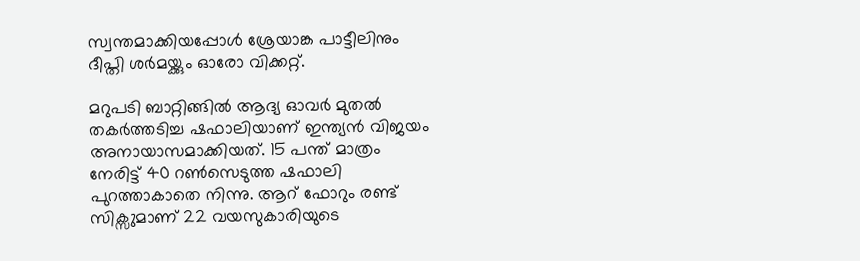സ്വന്തമാക്കിയപ്പോൾ ശ്രേയാങ്ക പാട്ടീലിനും ദീപ്തി ശർമയ്ക്കും ഓരോ വിക്കറ്റ്.

മറുപടി ബാറ്റിങ്ങിൽ ആദ്യ ഓവർ മുതൽ തകർത്തടിച്ച ഷഫാലിയാണ് ഇന്ത്യൻ വിജയം അനായാസമാക്കിയത്. 15 പന്ത് മാത്രം നേരിട്ട് 40 റൺസെടുത്ത ഷഫാലി പുറത്താകാതെ നിന്നു. ആറ് ഫോറും രണ്ട് സിക്സുമാണ് 22 വയസുകാരിയുടെ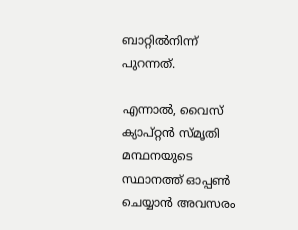ബാറ്റിൽനിന്ന് പുറന്നത്.

എന്നാൽ, വൈസ് ക്യാപ്റ്റൻ സ്മൃതി മന്ഥനയുടെ സ്ഥാനത്ത് ഓപ്പൺ ചെയ്യാൻ അവസരം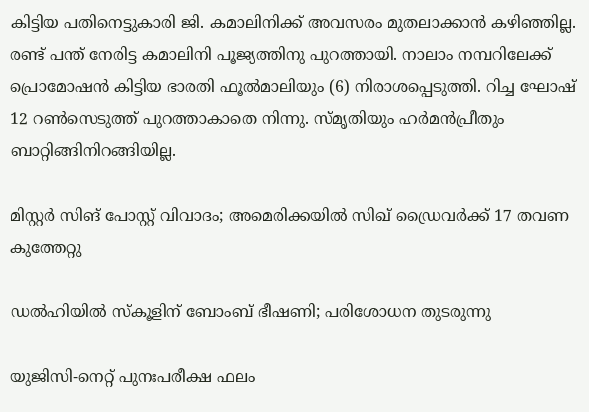കിട്ടിയ പതിനെട്ടുകാരി ജി. കമാലിനിക്ക് അവസരം മുതലാക്കാൻ കഴിഞ്ഞില്ല. രണ്ട് പന്ത് നേരിട്ട കമാലിനി പൂജ്യത്തിനു പുറത്തായി. നാലാം നമ്പറിലേക്ക് പ്രൊമോഷൻ കിട്ടിയ ഭാരതി ഫൂൽമാലിയും (6) നിരാശപ്പെടുത്തി. റിച്ച ഘോഷ് 12 റൺസെടുത്ത് പുറത്താകാതെ നിന്നു. സ്മൃതിയും ഹർമൻപ്രീതും ബാറ്റിങ്ങിനിറങ്ങിയില്ല.

മിസ്റ്റർ സിങ് പോസ്റ്റ് വിവാദം; അമെരിക്കയിൽ സിഖ് ഡ്രൈവർക്ക് 17 തവണ കുത്തേറ്റു

ഡൽഹിയിൽ സ്കൂളിന് ബോംബ് ഭീഷണി; പരിശോധന തുടരുന്നു

യുജിസി-നെറ്റ് പുനഃപരീക്ഷ ഫലം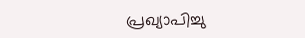പ്രഖ്യാപിച്ചു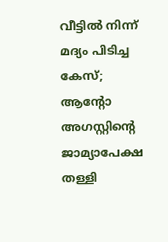വീട്ടിൽ നിന്ന് മദ്യം പിടിച്ച കേസ്; ആന്‍റോ അഗസ്റ്റിന്‍റെ ജാമ്യാപേക്ഷ തള്ളി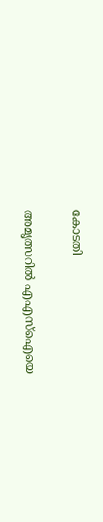കോടതി

അമൃത്സറിൽ എഎസ്ഐയെ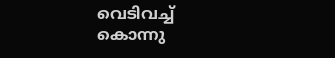വെടിവച്ച് കൊന്നു